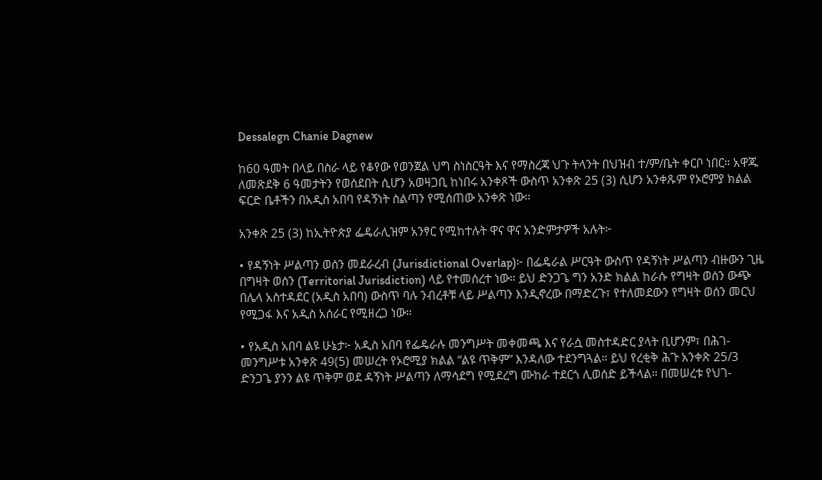Dessalegn Chanie Dagnew

ከ60 ዓመት በላይ በስራ ላይ የቆየው የወንጀል ህግ ስነስርዓት እና የማስረጃ ህጉ ትላንት በህዝብ ተ/ም/ቤት ቀርቦ ነበር። አዋጁ ለመጽደቅ 6 ዓመታትን የወሰደበት ሲሆን አወዛጋቢ ከነበሩ አንቀጾች ውስጥ አንቀጽ 25 (3) ሲሆን አንቀጹም የኦሮምያ ክልል ፍርድ ቤቶችን በአዲስ አበባ የዳኝነት ስልጣን የሚሰጠው አንቀጽ ነው።

አንቀጽ 25 (3) ከኢትዮጵያ ፌዴራሊዝም አንፃር የሚከተሉት ዋና ዋና አንድምታዎች አሉት፦

• የዳኝነት ሥልጣን ወሰን መደራረብ (Jurisdictional Overlap)፦ በፌዴራል ሥርዓት ውስጥ የዳኝነት ሥልጣን ብዙውን ጊዜ በግዛት ወሰን (Territorial Jurisdiction) ላይ የተመሰረተ ነው። ይህ ድንጋጌ ግን አንድ ክልል ከራሱ የግዛት ወሰን ውጭ በሌላ አስተዳደር (አዲስ አበባ) ውስጥ ባሉ ንብረቶቹ ላይ ሥልጣን እንዲኖረው በማድረጉ፣ የተለመደውን የግዛት ወሰን መርህ የሚጋፋ እና አዲስ አሰራር የሚዘረጋ ነው።

• የአዲስ አበባ ልዩ ሁኔታ፦ አዲስ አበባ የፌዴራሉ መንግሥት መቀመጫ እና የራሷ መስተዳድር ያላት ቢሆንም፣ በሕገ-መንግሥቱ አንቀጽ 49(5) መሠረት የኦሮሚያ ክልል “ልዩ ጥቅም” እንዳለው ተደንግጓል። ይህ የረቂቅ ሕጉ አንቀጽ 25/3 ድንጋጌ ያንን ልዩ ጥቅም ወደ ዳኝነት ሥልጣን ለማሳደግ የሚደረግ ሙከራ ተደርጎ ሊወሰድ ይችላል። በመሠረቱ የህገ-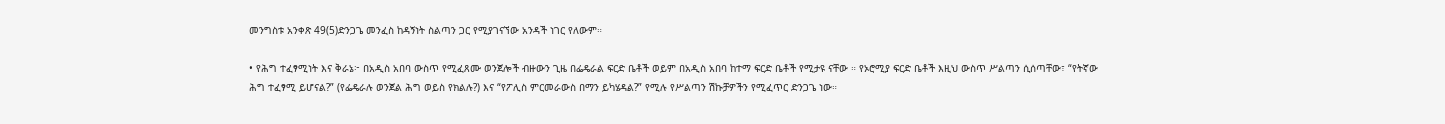መንግስቱ አንቀጽ 49(5)ድንጋጌ መንፈስ ከዳኝነት ስልጣን ጋር የሚያገናኘው አንዳች ነገር የለውም።

• የሕግ ተፈፃሚነት እና ቅራኔ፦ በአዲስ አበባ ውስጥ የሚፈጸሙ ወንጀሎች ብዙውን ጊዜ በፌዴራል ፍርድ ቤቶች ወይም በአዲስ አበባ ከተማ ፍርድ ቤቶች የሚታዩ ናቸው ። የኦሮሚያ ፍርድ ቤቶች እዚህ ውስጥ ሥልጣን ሲሰጣቸው፣ “የትኛው ሕግ ተፈፃሚ ይሆናል?” (የፌዴራሉ ወንጀል ሕግ ወይስ የክልሉ?) እና “የፖሊስ ምርመራውስ በማን ይካሄዳል?” የሚሉ የሥልጣን ሽኩቻዎችን የሚፈጥር ድንጋጌ ነው።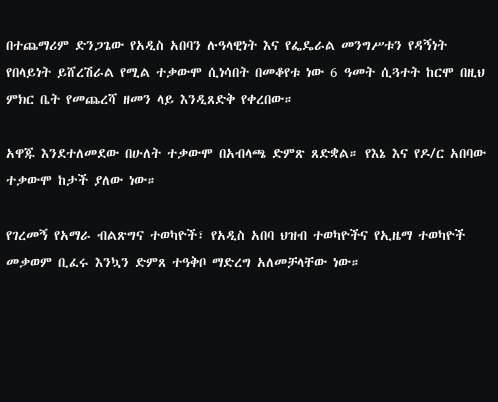በተጨማሪም ድንጋጌው የአዲስ አበባን ሉዓላዊነት እና የፌዴራል መንግሥቱን የዳኝነት የበላይነት ይሸረሽራል የሚል ተቃውሞ ሲነሳበት በመቆየቱ ነው 6 ዓመት ሲጓተት ከርሞ በዚህ ምክር ቤት የመጨረሻ ዘመን ላይ እንዲጸድቅ የቀረበው።

አዋጁ እንደተለመደው በሁለት ተቃውሞ በአብላጫ ድምጽ ጸድቋል። የእኔ እና የዶ/ር አበባው ተቃውሞ ከታች ያለው ነው።

የገረመኝ የአማራ ብልጽግና ተወካዮች፣ የአዲስ አበባ ህዝብ ተወካዮችና የኢዜማ ተወካዮች መቃወም ቢፈሩ እንኳን ድምጸ ተዓቅቦ ማድረግ አለመቻላቸው ነው።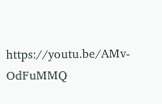https://youtu.be/AMv-OdFuMMQ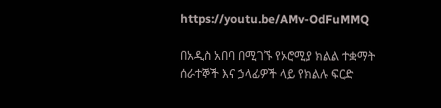https://youtu.be/AMv-OdFuMMQ

በአዲስ አበባ በሚገኙ የኦሮሚያ ክልል ተቋማት ሰራተኞች እና ኃላፊዎች ላይ የክልሉ ፍርድ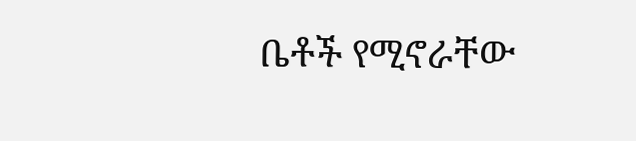ቤቶች የሚኖራቸው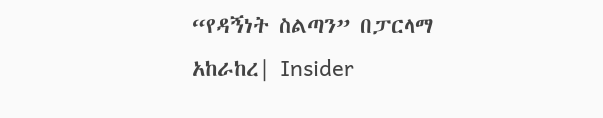“የዳኝነት ስልጣን” በፓርላማ አከራከረ| Insider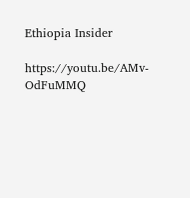Ethiopia Insider

https://youtu.be/AMv-OdFuMMQ